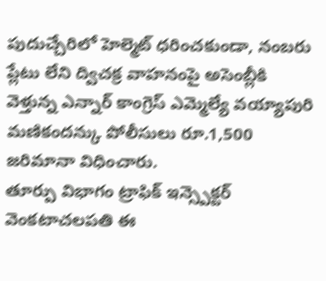పుదుచ్చేరిలో హెల్మెట్ ధరించకుండా, నంబరు ప్లేటు లేని ద్విచక్ర వాహనంపై అసెంబ్లీకి వెళ్తున్న ఎన్నార్ కాంగ్రెస్ ఎమ్మెల్యే వయ్యాపురి మణికందన్కు పోలీసులు రూ.1,500 జరిమానా విధించారు.
తూర్పు విభాగం ట్రాఫిక్ ఇన్స్పెక్టర్ వెంకటాచలపతి ఈ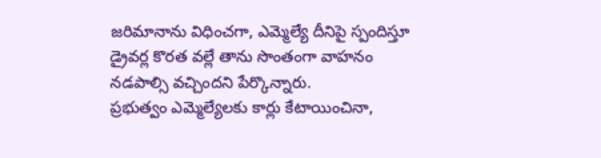జరిమానాను విధించగా, ఎమ్మెల్యే దీనిపై స్పందిస్తూ డ్రైవర్ల కొరత వల్లే తాను సొంతంగా వాహనం నడపాల్సి వచ్చిందని పేర్కొన్నారు.
ప్రభుత్వం ఎమ్మెల్యేలకు కార్లు కేటాయించినా,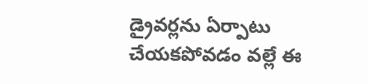డ్రైవర్లను ఏర్పాటు చేయకపోవడం వల్లే ఈ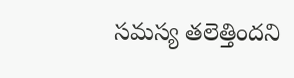సమస్య తలెత్తిందని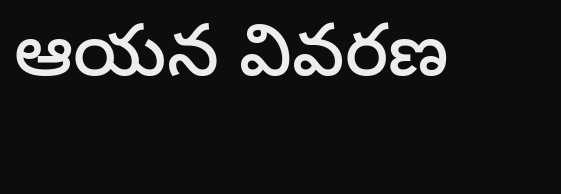ఆయన వివరణ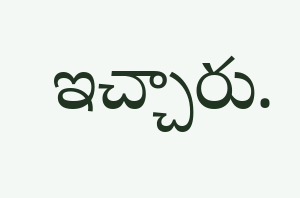ఇచ్చారు.